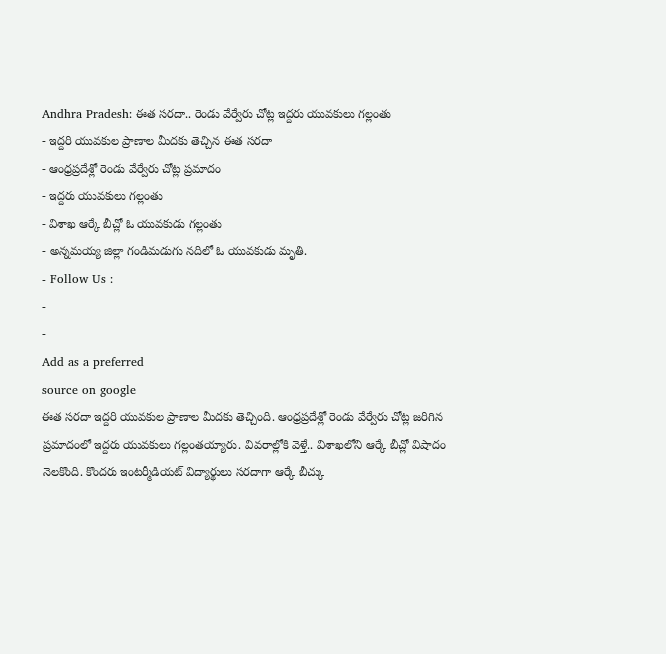Andhra Pradesh: ఈత సరదా.. రెండు వేర్వేరు చోట్ల ఇద్దరు యువకులు గల్లంతు
- ఇద్దరి యువకుల ప్రాణాల మీదకు తెచ్చిన ఈత సరదా
- ఆంధ్రప్రదేశ్లో రెండు వేర్వేరు చోట్ల ప్రమాదం
- ఇద్దరు యువకులు గల్లంతు
- విశాఖ ఆర్కే బీచ్లో ఓ యువకుడు గల్లంతు
- అన్నమయ్య జిల్లా గండిమడుగు నదిలో ఓ యువకుడు మృతి.
- Follow Us :
-
-
Add as a preferred
source on google
ఈత సరదా ఇద్దరి యువకుల ప్రాణాల మీదకు తెచ్చింది. ఆంధ్రప్రదేశ్లో రెండు వేర్వేరు చోట్ల జరిగిన ప్రమాదంలో ఇద్దరు యువకులు గల్లంతయ్యారు. వివరాల్లోకి వెళ్తే.. విశాఖలోని ఆర్కే బీచ్లో విషాదం నెలకొంది. కొందరు ఇంటర్మీడియట్ విద్యార్థులు సరదాగా ఆర్కే బీచ్కు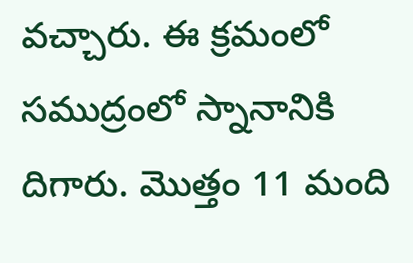వచ్చారు. ఈ క్రమంలో సముద్రంలో స్నానానికి దిగారు. మొత్తం 11 మంది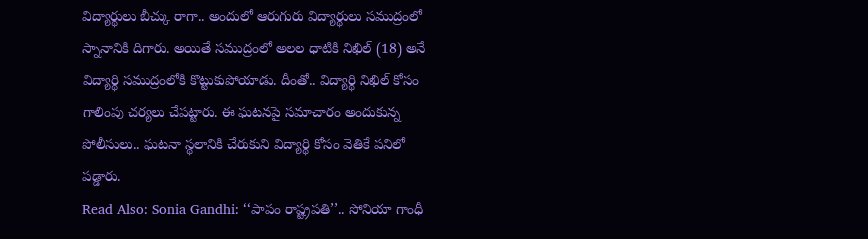విద్యార్థులు బీచ్కు రాగా.. అందులో ఆరుగురు విద్యార్థులు సముద్రంలో స్నానానికి దిగారు. అయితే సముద్రంలో అలల ధాటికి నిఖిల్ (18) అనే విద్యార్థి సముద్రంలోకి కొట్టుకుపోయాడు. దీంతో.. విద్యార్థి నిఖిల్ కోసం గాలింపు చర్యలు చేపట్టారు. ఈ ఘటనపై సమాచారం అందుకున్న పోలీసులు.. ఘటనా స్థలానికి చేరుకుని విద్యార్థి కోసం వెతికే పనిలో పడ్డారు.
Read Also: Sonia Gandhi: ‘‘పాపం రాష్ట్రపతి’’.. సోనియా గాంధీ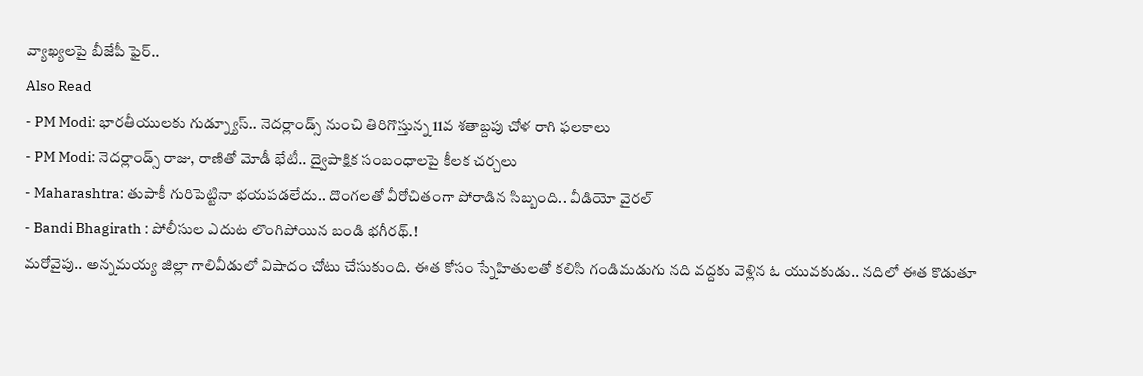వ్యాఖ్యలపై బీజేపీ ఫైర్..
Also Read
- PM Modi: భారతీయులకు గుడ్న్యూస్.. నెదర్లాండ్స్ నుంచి తిరిగొస్తున్న 11వ శతాబ్దపు చోళ రాగి ఫలకాలు
- PM Modi: నెదర్లాండ్స్ రాజు, రాణితో మోడీ భేటీ.. ద్వైపాక్షిక సంబంధాలపై కీలక చర్చలు
- Maharashtra: తుపాకీ గురిపెట్టినా భయపడలేదు.. దొంగలతో వీరోచితంగా పోరాడిన సిబ్బంది.. వీడియో వైరల్
- Bandi Bhagirath : పోలీసుల ఎదుట లొంగిపోయిన బండి భగీరథ్.!
మరోవైపు.. అన్నమయ్య జిల్లా గాలివీడులో విషాదం చోటు చేసుకుంది. ఈత కోసం స్నేహితులతో కలిసి గండిమడుగు నది వద్దకు వెళ్లిన ఓ యువకుడు.. నదిలో ఈత కొడుతూ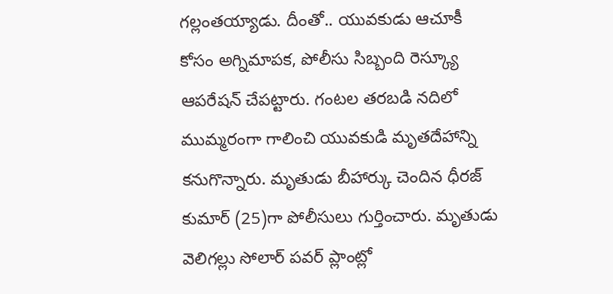గల్లంతయ్యాడు. దీంతో.. యువకుడు ఆచూకీ కోసం అగ్నిమాపక, పోలీసు సిబ్బంది రెస్క్యూ ఆపరేషన్ చేపట్టారు. గంటల తరబడి నదిలో ముమ్మరంగా గాలించి యువకుడి మృతదేహాన్ని కనుగొన్నారు. మృతుడు బీహార్కు చెందిన ధీరజ్ కుమార్ (25)గా పోలీసులు గుర్తించారు. మృతుడు వెలిగల్లు సోలార్ పవర్ ప్లాంట్లో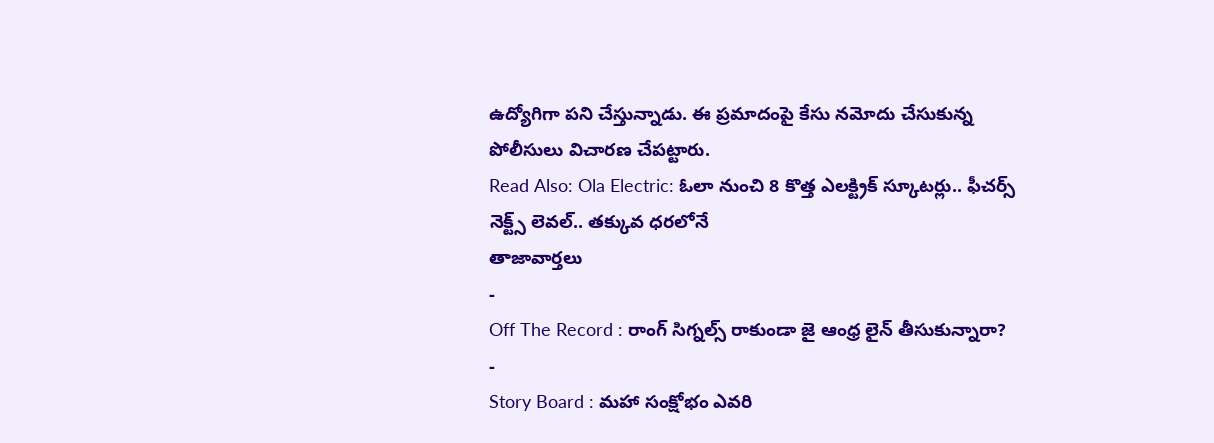ఉద్యోగిగా పని చేస్తున్నాడు. ఈ ప్రమాదంపై కేసు నమోదు చేసుకున్న పోలీసులు విచారణ చేపట్టారు.
Read Also: Ola Electric: ఓలా నుంచి 8 కొత్త ఎలక్ట్రిక్ స్కూటర్లు.. ఫీచర్స్ నెక్ట్స్ లెవల్.. తక్కువ ధరలోనే
తాజావార్తలు
-
Off The Record : రాంగ్ సిగ్నల్స్ రాకుండా జై ఆంధ్ర లైన్ తీసుకున్నారా?
-
Story Board : మహా సంక్షోభం ఎవరి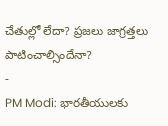చేతుల్లో లేదా? ప్రజలు జాగ్రత్తలు పాటించాల్సిందేనా?
-
PM Modi: భారతీయులకు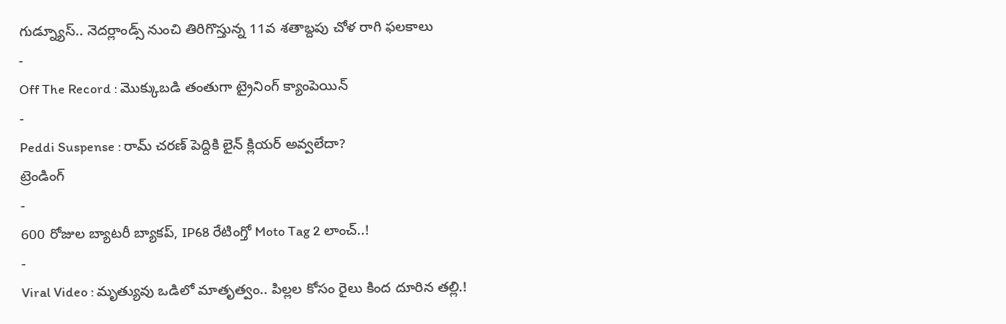గుడ్న్యూస్.. నెదర్లాండ్స్ నుంచి తిరిగొస్తున్న 11వ శతాబ్దపు చోళ రాగి ఫలకాలు
-
Off The Record : మొక్కుబడి తంతుగా ట్రైనింగ్ క్యాంపెయిన్
-
Peddi Suspense : రామ్ చరణ్ పెద్దికి లైన్ క్లియర్ అవ్వలేదా?
ట్రెండింగ్
-
600 రోజుల బ్యాటరీ బ్యాకప్, IP68 రేటింగ్తో Moto Tag 2 లాంచ్..!
-
Viral Video : మృత్యువు ఒడిలో మాతృత్వం.. పిల్లల కోసం రైలు కింద దూరిన తల్లి.!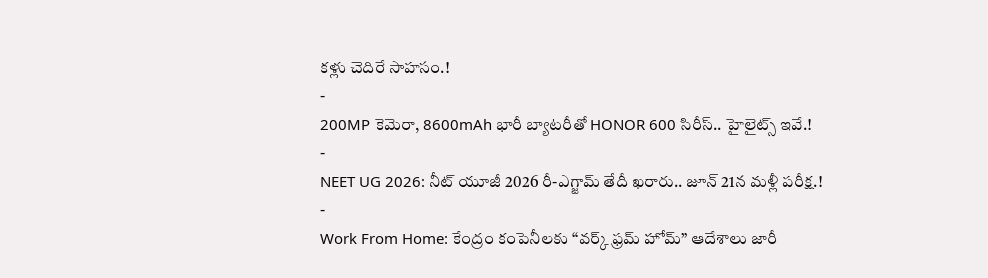కళ్లు చెదిరే సాహసం.!
-
200MP కెమెరా, 8600mAh భారీ బ్యాటరీతో HONOR 600 సిరీస్.. హైలైట్స్ ఇవే.!
-
NEET UG 2026: నీట్ యూజీ 2026 రీ-ఎగ్జామ్ తేదీ ఖరారు.. జూన్ 21న మళ్లీ పరీక్ష.!
-
Work From Home: కేంద్రం కంపెనీలకు “వర్క్ ఫ్రమ్ హోమ్” ఆదేశాలు జారీ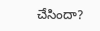చేసిందా?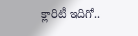క్లారిటీ ఇదిగో..